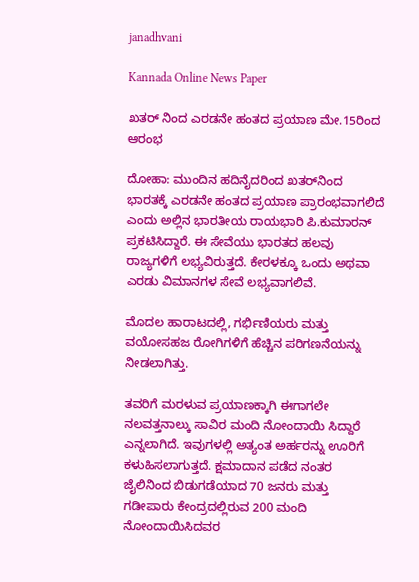janadhvani

Kannada Online News Paper

ಖತರ್ ನಿಂದ ಎರಡನೇ ಹಂತದ ಪ್ರಯಾಣ ಮೇ.15ರಿಂದ ಆರಂಭ

ದೋಹಾ: ಮುಂದಿನ ಹದಿನೈದರಿಂದ ಖತರ್‌ನಿಂದ ಭಾರತಕ್ಕೆ ಎರಡನೇ ಹಂತದ ಪ್ರಯಾಣ ಪ್ರಾರಂಭವಾಗಲಿದೆ ಎಂದು ಅಲ್ಲಿನ ಭಾರತೀಯ ರಾಯಭಾರಿ ಪಿ.ಕುಮಾರನ್ ಪ್ರಕಟಿಸಿದ್ದಾರೆ. ಈ ಸೇವೆಯು ಭಾರತದ ಹಲವು ರಾಜ್ಯಗಳಿಗೆ ಲಭ್ಯವಿರುತ್ತದೆ. ಕೇರಳಕ್ಕೂ ಒಂದು ಅಥವಾ ಎರಡು ವಿಮಾನಗಳ ಸೇವೆ ಲಭ್ಯವಾಗಲಿವೆ.

ಮೊದಲ ಹಾರಾಟದಲ್ಲಿ, ಗರ್ಭಿಣಿಯರು ಮತ್ತು ವಯೋಸಹಜ ರೋಗಿಗಳಿಗೆ ಹೆಚ್ಚಿನ ಪರಿಗಣನೆಯನ್ನು ನೀಡಲಾಗಿತ್ತು.

ತವರಿಗೆ ಮರಳುವ ಪ್ರಯಾಣಕ್ಕಾಗಿ ಈಗಾಗಲೇ ನಲವತ್ತನಾಲ್ಕು ಸಾವಿರ ಮಂದಿ ನೋಂದಾಯಿ ಸಿದ್ದಾರೆ ಎನ್ನಲಾಗಿದೆ. ಇವುಗಳಲ್ಲಿ ಅತ್ಯಂತ ಅರ್ಹರನ್ನು ಊರಿಗೆ ಕಳುಹಿಸಲಾಗುತ್ತದೆ. ಕ್ಷಮಾದಾನ ಪಡೆದ ನಂತರ ಜೈಲಿನಿಂದ ಬಿಡುಗಡೆಯಾದ 70 ಜನರು ಮತ್ತು ಗಡೀಪಾರು ಕೇಂದ್ರದಲ್ಲಿರುವ 200 ಮಂದಿ ನೋಂದಾಯಿಸಿದವರ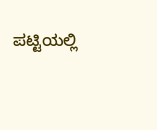ಪಟ್ಟಿಯಲ್ಲಿ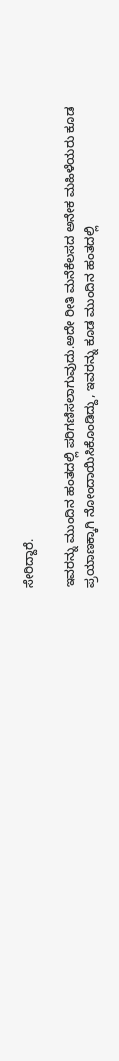ಸೇರಿದ್ದಾರೆ.

ಇವರನ್ನು ಮುಂದಿನ ಹಂತದಲ್ಲಿ ಪರಿಗಣಿಸಲಾಗುವುದು.ಅದೇ ರೀತಿ ಮನೆಕೆಲಸದ ಅನೇಕ ಮಹಿಳೆಯರು ಕೂಡ ಪ್ರಯಾಣಕ್ಕಾಗಿ ನೋಂದಾಯಿಸಿಕೊಂಡಿದ್ದು, ಇವರನ್ನು ಕೂಡ ಮುಂದಿನ ಹಂತದಲ್ಲಿ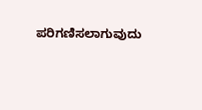ಪರಿಗಣಿಸಲಾಗುವುದು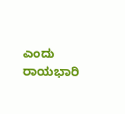ಎಂದು ರಾಯಭಾರಿ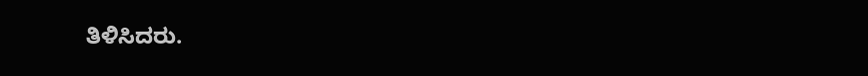ತಿಳಿಸಿದರು.